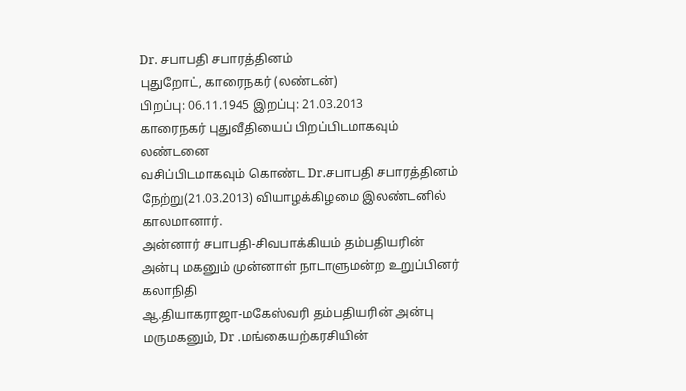Dr. சபாபதி சபாரத்தினம்
புதுறோட், காரைநகர் (லண்டன்)
பிறப்பு: 06.11.1945 இறப்பு: 21.03.2013
காரைநகர் புதுவீதியைப் பிறப்பிடமாகவும் லண்டனை
வசிப்பிடமாகவும் கொண்ட Dr.சபாபதி சபாரத்தினம்
நேற்று(21.03.2013) வியாழக்கிழமை இலண்டனில் காலமானார்.
அன்னார் சபாபதி-சிவபாக்கியம் தம்பதியரின் அன்பு மகனும் முன்னாள் நாடாளுமன்ற உறுப்பினர் கலாநிதி
ஆ.தியாகராஜா-மகேஸ்வரி தம்பதியரின் அன்பு மருமகனும், Dr .மங்கையற்கரசியின்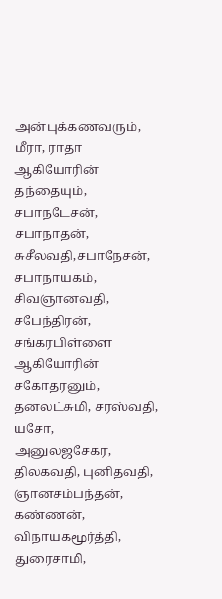அன்புக்கணவரும், மீரா, ராதா ஆகியோரின் தந்தையும், சபாநடேசன், சபாநாதன், சுசீலவதி,சபாநேசன், சபாநாயகம், சிவஞானவதி, சபேந்திரன், சங்கரபிள்ளை ஆகியோரின் சகோதரனும், தனலட்சுமி, சரஸ்வதி, யசோ,
அனுலஜசேகர, திலகவதி, புனிதவதி, ஞானசம்பந்தன், கண்ணன், விநாயகமூர்த்தி, துரைசாமி,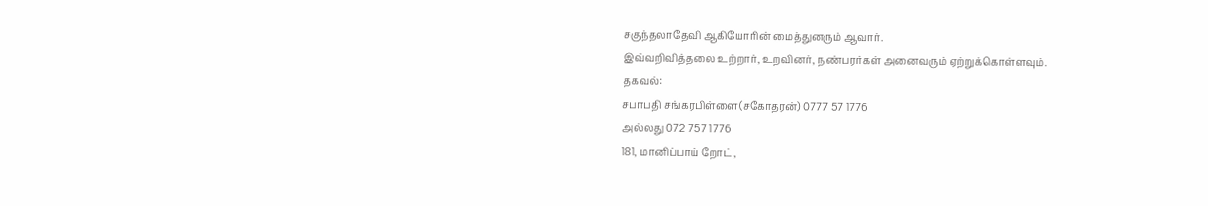சகுந்தலாதேவி ஆகியோரின் மைத்துனரும் ஆவார்.
இவ்வறிவித்தலை உற்றார், உறவினர், நண்பரர்கள் அனைவரும் ஏற்றுக்கொள்ளவும்.
தகவல்:
சபாபதி சங்கரபிள்ளை(சகோதரன்) 0777 57 1776
அல்லது 072 757 1776
181, மானிப்பாய் றோட்,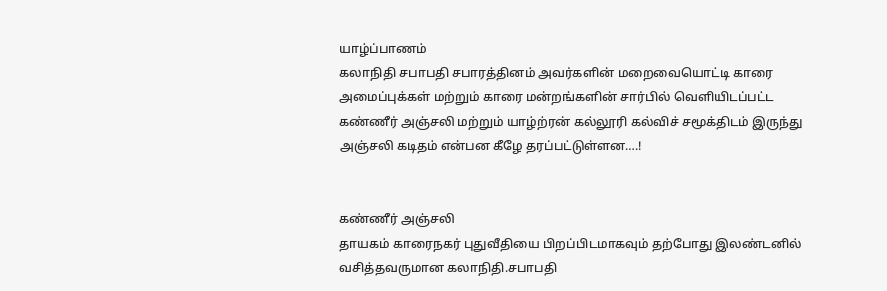யாழ்ப்பாணம்
கலாநிதி சபாபதி சபாரத்தினம் அவர்களின் மறைவையொட்டி காரை அமைப்புக்கள் மற்றும் காரை மன்றங்களின் சார்பில் வெளியிடப்பட்ட
கண்ணீர் அஞ்சலி மற்றும் யாழ்ற்ரன் கல்லூரி கல்விச் சமூக்திடம் இருந்து அஞ்சலி கடிதம் என்பன கீழே தரப்பட்டுள்ளன….!


கண்ணீர் அஞ்சலி
தாயகம் காரைநகர் புதுவீதியை பிறப்பிடமாகவும் தற்போது இலண்டனில்
வசித்தவருமான கலாநிதி.சபாபதி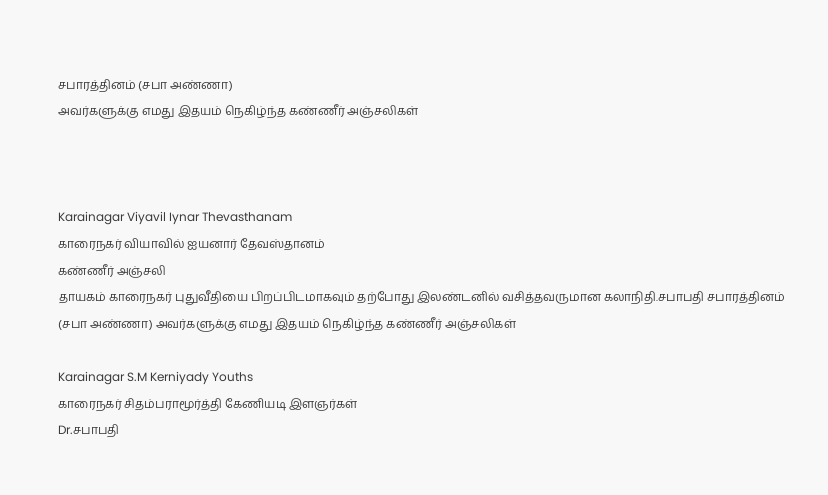சபாரத்தினம் (சபா அண்ணா)
அவர்களுக்கு எமது இதயம் நெகிழ்ந்த கண்ணீர் அஞ்சலிகள்



Karainagar Viyavil Iynar Thevasthanam
காரைநகர் வியாவில் ஐயனார் தேவஸ்தானம்
கண்ணீர் அஞ்சலி
தாயகம் காரைநகர் புதுவீதியை பிறப்பிடமாகவும் தற்போது இலண்டனில் வசித்தவருமான கலாநிதி.சபாபதி சபாரத்தினம் (சபா அண்ணா) அவர்களுக்கு எமது இதயம் நெகிழ்ந்த கண்ணீர் அஞ்சலிகள்

Karainagar S.M Kerniyady Youths
காரைநகர் சிதம்பராமூர்த்தி கேணியடி இளஞர்கள்
Dr.சபாபதி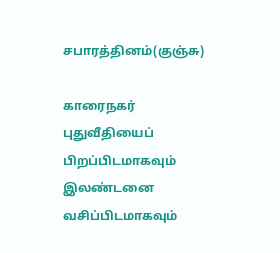சபாரத்தினம்(குஞ்சு)

காரைநகர் புதுவீதியைப் பிறப்பிடமாகவும் இலண்டனை வசிப்பிடமாகவும்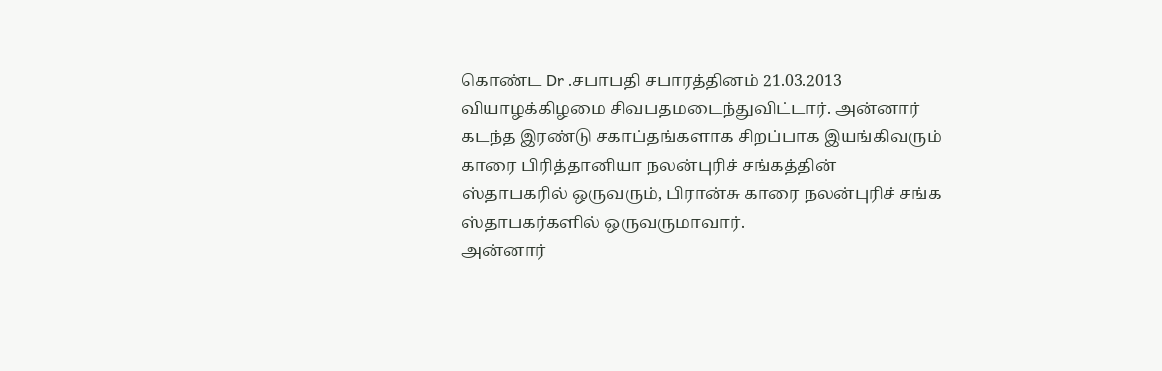கொண்ட Dr .சபாபதி சபாரத்தினம் 21.03.2013 வியாழக்கிழமை சிவபதமடைந்துவிட்டார். அன்னார் கடந்த இரண்டு சகாப்தங்களாக சிறப்பாக இயங்கிவரும் காரை பிரித்தானியா நலன்புரிச் சங்கத்தின்
ஸ்தாபகரில் ஒருவரும், பிரான்சு காரை நலன்புரிச் சங்க ஸ்தாபகர்களில் ஒருவருமாவார்.
அன்னார்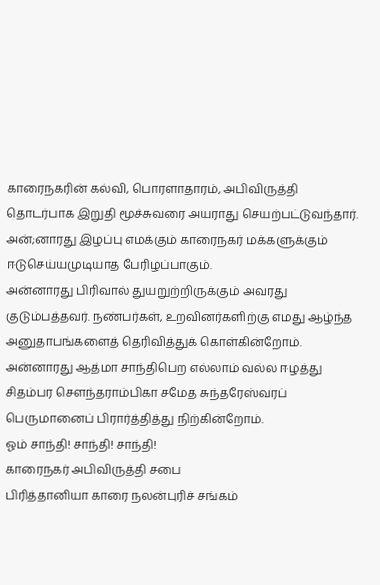காரைநகரின் கல்வி, பொரளாதாரம், அபிவிருத்தி தொடர்பாக இறுதி மூச்சுவரை அயராது செயற்பட்டுவந்தார். அன்;னாரது இழப்பு எமக்கும் காரைநகர் மக்களுக்கும் ஈடுசெய்யமுடியாத பேரிழப்பாகும்.
அன்னாரது பிரிவால் துயறுற்றிருக்கும் அவரது குடும்பத்தவர். நண்பர்கள், உறவினர்களிற்கு எமது ஆழ்ந்த அனுதாபங்களைத் தெரிவித்துக் கொள்கின்றோம்.
அன்னாரது ஆத்மா சாந்திபெற எல்லாம் வல்ல ஈழத்து சிதம்பர சௌந்தராம்பிகா சமேத சுந்தரேஸ்வரப் பெருமானைப் பிரார்த்தித்து நிற்கின்றோம்.
ஓம் சாந்தி! சாந்தி! சாந்தி!
காரைநகர் அபிவிருத்தி சபை
பிரித்தானியா காரை நலன்புரிச் சங்கம்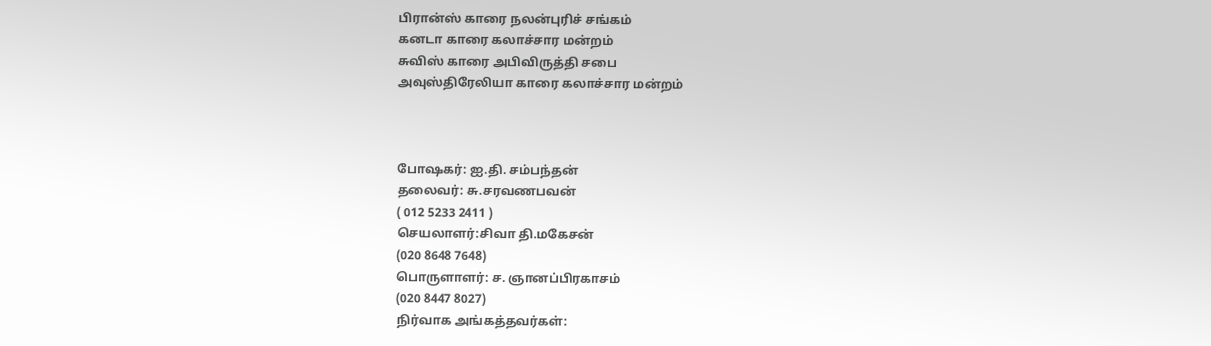பிரான்ஸ் காரை நலன்புரிச் சங்கம்
கனடா காரை கலாச்சார மன்றம்
சுவிஸ் காரை அபிவிருத்தி சபை
அவுஸ்திரேலியா காரை கலாச்சார மன்றம்



போஷகர்: ஐ.தி. சம்பந்தன்
தலைவர்: சு.சரவணபவன்
( 012 5233 2411 )
செயலாளர்:சிவா தி.மகேசன்
(020 8648 7648)
பொருளாளர்: ச. ஞானப்பிரகாசம்
(020 8447 8027)
நிர்வாக அங்கத்தவர்கள்: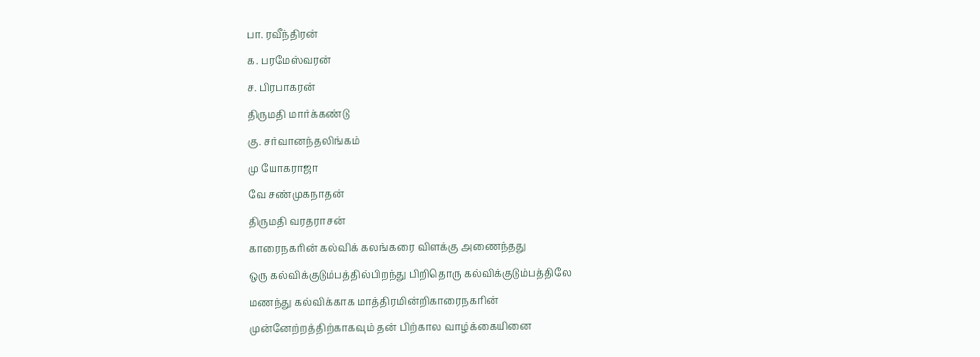பா. ரவீந்திரன்
க. பரமேஸ்வரன்
ச. பிரபாகரன்
திருமதி மார்க்கண்டு
கு. சர்வானந்தலிங்கம்
மு யோகராஜா
வே சண்முகநாதன்
திருமதி வரதராசன்
காரைநகரின் கல்விக் கலங்கரை விளக்கு அணைந்தது
ஒரு கல்விக்குடும்பத்தில்பிறந்து பிறிதொரு கல்விக்குடும்பத்திலே
மணந்து கல்விக்காக மாத்திரமின்றிகாரைநகரின்
முன்னேற்றத்திற்காகவும் தன் பிற்கால வாழ்க்கையினை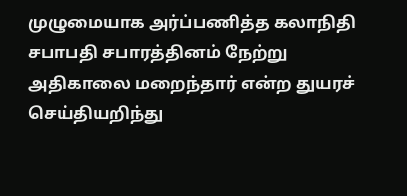முழுமையாக அர்ப்பணித்த கலாநிதி சபாபதி சபாரத்தினம் நேற்று
அதிகாலை மறைந்தார் என்ற துயரச் செய்தியறிந்து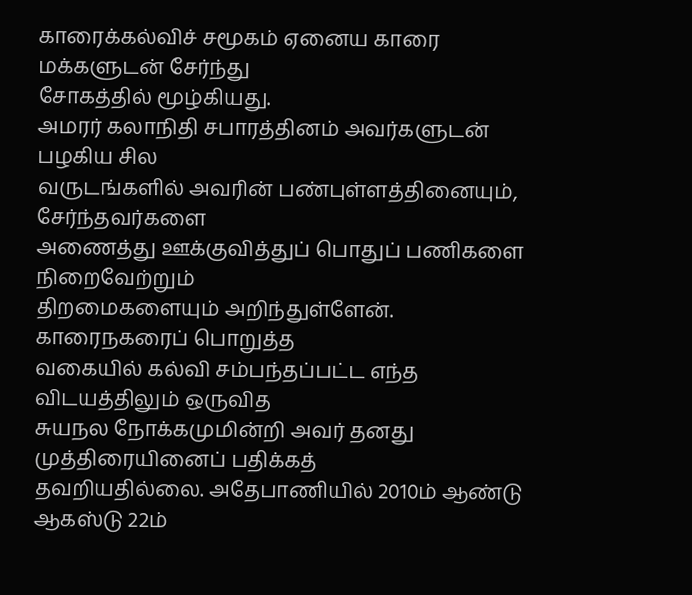காரைக்கல்விச் சமூகம் ஏனைய காரை மக்களுடன் சேர்ந்து
சோகத்தில் மூழ்கியது.
அமரர் கலாநிதி சபாரத்தினம் அவர்களுடன் பழகிய சில
வருடங்களில் அவரின் பண்புள்ளத்தினையும், சேர்ந்தவர்களை
அணைத்து ஊக்குவித்துப் பொதுப் பணிகளை நிறைவேற்றும்
திறமைகளையும் அறிந்துள்ளேன். காரைநகரைப் பொறுத்த
வகையில் கல்வி சம்பந்தப்பட்ட எந்த விடயத்திலும் ஒருவித
சுயநல நோக்கமுமின்றி அவர் தனது முத்திரையினைப் பதிக்கத்
தவறியதில்லை. அதேபாணியில் 2010ம் ஆண்டு ஆகஸ்டு 22ம்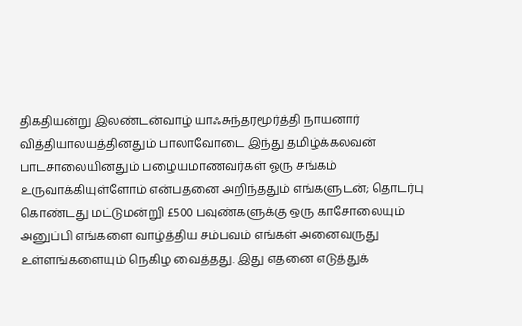திகதியன்று இலண்டன்வாழ் யாஃசுந்தரமூர்த்தி நாயனார்
வித்தியாலயத்தினதும் பாலாவோடை இந்து தமிழ்க்கலவன்
பாடசாலையினதும் பழையமாணவர்கள் ஓரு சங்கம்
உருவாக்கியுள்ளோம் என்பதனை அறிந்ததும் எங்களுடன்; தொடர்பு
கொண்டது மட்டுமன்றுி £500 பவுண்களுக்கு ஒரு காசோலையும்
அனுப்பி எங்களை வாழ்த்திய சம்பவம் எங்கள் அனைவருது
உள்ளங்களையும் நெகிழ வைத்தது. இது எதனை எடுத்துக்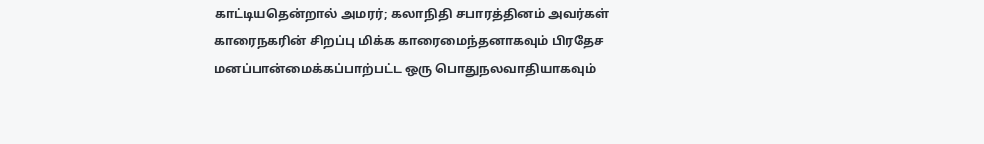காட்டியதென்றால் அமரர்; கலாநிதி சபாரத்தினம் அவர்கள்
காரைநகரின் சிறப்பு மிக்க காரைமைந்தனாகவும் பிரதேச
மனப்பான்மைக்கப்பாற்பட்ட ஒரு பொதுநலவாதியாகவும்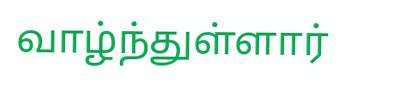வாழ்ந்துள்ளார்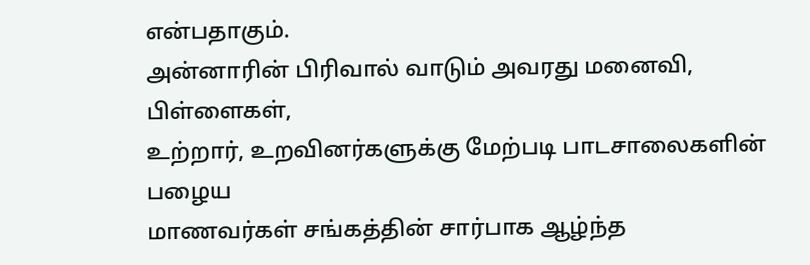என்பதாகும்.
அன்னாரின் பிரிவால் வாடும் அவரது மனைவி, பிள்ளைகள்,
உற்றார், உறவினர்களுக்கு மேற்படி பாடசாலைகளின் பழைய
மாணவர்கள் சங்கத்தின் சார்பாக ஆழ்ந்த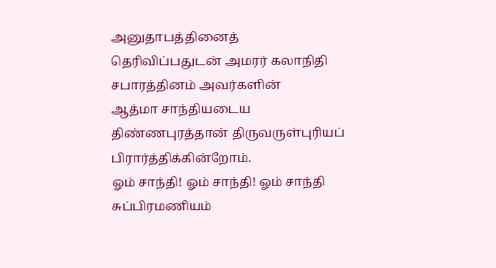அனுதாபத்தினைத்
தெரிவிப்பதுடன் அமரர் கலாநிதி சபாரத்தினம் அவர்களின்
ஆத்மா சாந்தியடைய திண்ணபுரத்தான் திருவருள்புரியப்
பிரார்த்திக்கின்றோம்.
ஓம் சாந்தி! ஓம் சாந்தி! ஓம் சாந்தி
சுப்பிரமணியம்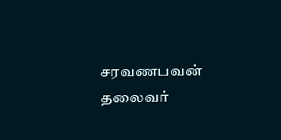சரவணபவன்
தலைவர்